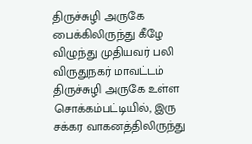திருச்சுழி அருகே பைக்கிலிருந்து கீழே விழுந்து முதியவர் பலி
விருதுநகர் மாவட்டம் திருச்சுழி அருகே உள்ள சொக்கம்பட்டியில், இரு சக்கர வாகனத்திலிருந்து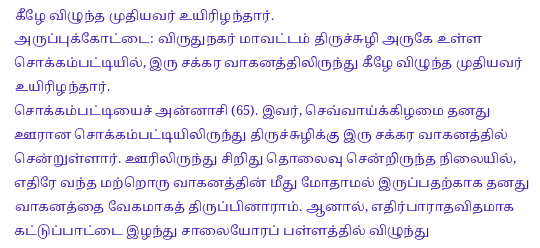கீழே விழுந்த முதியவர் உயிரிழந்தார்.
அருப்புக்கோட்டை: விருதுநகர் மாவட்டம் திருச்சுழி அருகே உள்ள சொக்கம்பட்டியில், இரு சக்கர வாகனத்திலிருந்து கீழே விழுந்த முதியவர் உயிரிழந்தார்.
சொக்கம்பட்டியைச் அன்னாசி (65). இவர், செவ்வாய்க்கிழமை தனது ஊரான சொக்கம்பட்டியிலிருந்து திருச்சுழிக்கு இரு சக்கர வாகனத்தில் சென்றுள்ளார். ஊரிலிருந்து சிறிது தொலைவு சென்றிருந்த நிலையில், எதிரே வந்த மற்றொரு வாகனத்தின் மீது மோதாமல் இருப்பதற்காக தனது வாகனத்தை வேகமாகத் திருப்பினாராம். ஆனால், எதிர்பாராதவிதமாக கட்டுப்பாட்டை இழந்து சாலையோரப் பள்ளத்தில் விழுந்து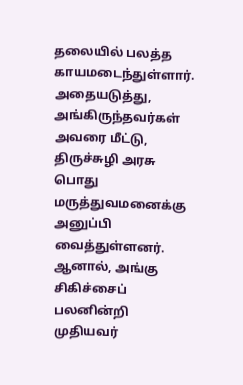தலையில் பலத்த காயமடைந்துள்ளார்.
அதையடுத்து, அங்கிருந்தவர்கள் அவரை மீட்டு, திருச்சுழி அரசு பொது மருத்துவமனைக்கு அனுப்பி வைத்துள்ளனர். ஆனால், அங்கு சிகிச்சைப் பலனின்றி முதியவர்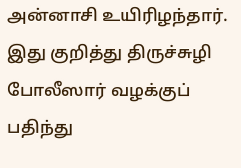அன்னாசி உயிரிழந்தார். இது குறித்து திருச்சுழி போலீஸார் வழக்குப் பதிந்து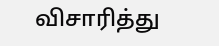விசாரித்து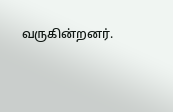வருகின்றனர்.